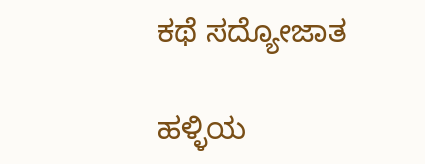ಕಥೆ ಸದ್ಯೋಜಾತ

ಹಳ್ಳಿಯ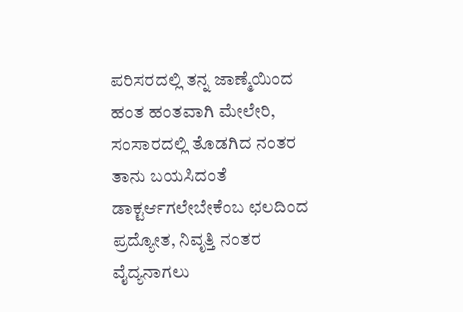ಪರಿಸರದಲ್ಲಿ ತನ್ನ ಜಾಣ್ಮೆಯಿಂದ ಹಂತ ಹಂತವಾಗಿ ಮೇಲೇರಿ, ಸಂಸಾರದಲ್ಲಿ ತೊಡಗಿದ ನಂತರ ತಾನು ಬಯಸಿದಂತೆ ಡಾಕ್ಟರ್ಆಗಲೇಬೇಕೆಂಬ ಛಲದಿಂದ ಪ್ರದ್ಯೋತ, ನಿವೃತ್ತಿ ನಂತರ ವೈದ್ಯನಾಗಲು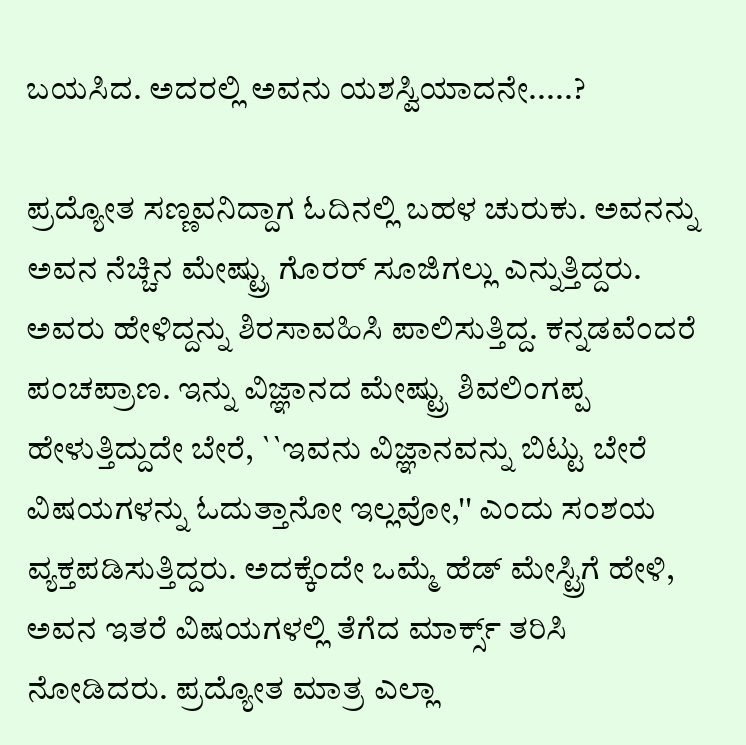ಬಯಸಿದ. ಅದರಲ್ಲಿ ಅವನು ಯಶಸ್ವಿಯಾದನೇ.....?

ಪ್ರದ್ಯೋತ ಸಣ್ಣವನಿದ್ದಾಗ ಓದಿನಲ್ಲಿ ಬಹಳ ಚುರುಕು. ಅವನನ್ನು ಅವನ ನೆಚ್ಚಿನ ಮೇಷ್ಟ್ರು ಗೊರರ್‌ ಸೂಜಿಗಲ್ಲು ಎನ್ನುತ್ತಿದ್ದರು. ಅವರು ಹೇಳಿದ್ದನ್ನು ಶಿರಸಾವಹಿಸಿ ಪಾಲಿಸುತ್ತಿದ್ದ. ಕನ್ನಡವೆಂದರೆ ಪಂಚಪ್ರಾಣ. ಇನ್ನು ವಿಜ್ಞಾನದ ಮೇಷ್ಟ್ರು ಶಿವಲಿಂಗಪ್ಪ ಹೇಳುತ್ತಿದ್ದುದೇ ಬೇರೆ, ``ಇವನು ವಿಜ್ಞಾನವನ್ನು ಬಿಟ್ಟು ಬೇರೆ ವಿಷಯಗಳನ್ನು ಓದುತ್ತಾನೋ ಇಲ್ಲವೋ,'' ಎಂದು ಸಂಶಯ ವ್ಯಕ್ತಪಡಿಸುತ್ತಿದ್ದರು. ಅದಕ್ಕೆಂದೇ ಒಮ್ಮೆ ಹೆಡ್‌ ಮೇಸ್ಟ್ರಿಗೆ ಹೇಳಿ, ಅವನ ಇತರೆ ವಿಷಯಗಳಲ್ಲಿ ತೆಗೆದ ಮಾರ್ಕ್ಸ್ ತರಿಸಿ ನೋಡಿದರು. ಪ್ರದ್ಯೋತ ಮಾತ್ರ ಎಲ್ಲಾ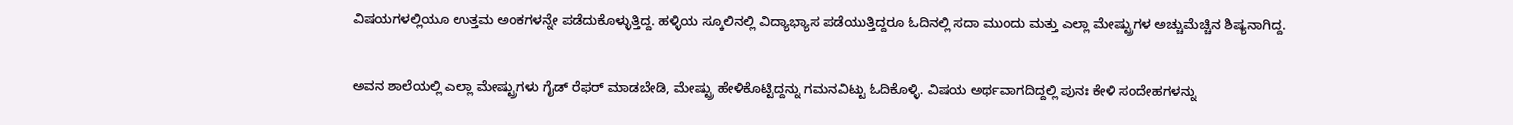ವಿಷಯಗಳಲ್ಲಿಯೂ ಉತ್ತಮ ಅಂಕಗಳನ್ನೇ ಪಡೆದುಕೊಳ್ಳುತ್ತಿದ್ದ. ಹಳ್ಳಿಯ ಸ್ಕೂಲಿನಲ್ಲಿ ವಿದ್ಯಾಭ್ಯಾಸ ಪಡೆಯುತ್ತಿದ್ದರೂ ಓದಿನಲ್ಲಿ ಸದಾ ಮುಂದು ಮತ್ತು ಎಲ್ಲಾ ಮೇಷ್ಟ್ರುಗಳ ಅಚ್ಚುಮೆಚ್ಚಿನ ಶಿಷ್ಯನಾಗಿದ್ದ.

ಅವನ ಶಾಲೆಯಲ್ಲಿ ಎಲ್ಲಾ ಮೇಷ್ಟ್ರುಗಳು ಗೈಡ್‌ ರೆಫರ್‌ ಮಾಡಬೇಡಿ, ಮೇಷ್ಟ್ರು ಹೇಳಿಕೊಟ್ಟಿದ್ದನ್ನು ಗಮನವಿಟ್ಟು ಓದಿಕೊಳ್ಳಿ. ವಿಷಯ ಅರ್ಥವಾಗದಿದ್ದಲ್ಲಿ ಪುನಃ ಕೇಳಿ ಸಂದೇಹಗಳನ್ನು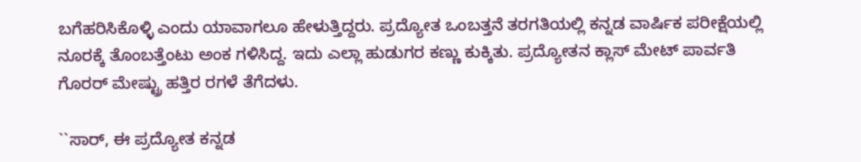ಬಗೆಹರಿಸಿಕೊಳ್ಳಿ ಎಂದು ಯಾವಾಗಲೂ ಹೇಳುತ್ತಿದ್ದರು. ಪ್ರದ್ಯೋತ ಒಂಬತ್ತನೆ ತರಗತಿಯಲ್ಲಿ ಕನ್ನಡ ವಾರ್ಷಿಕ ಪರೀಕ್ಷೆಯಲ್ಲಿ ನೂರಕ್ಕೆ ತೊಂಬತ್ತೆಂಟು ಅಂಕ ಗಳಿಸಿದ್ದ. ಇದು ಎಲ್ಲಾ ಹುಡುಗರ ಕಣ್ಣು ಕುಕ್ಕಿತು. ಪ್ರದ್ಯೋತನ ಕ್ಲಾಸ್‌ ಮೇಟ್‌ ಪಾರ್ವತಿ ಗೊರರ್‌ ಮೇಷ್ಟ್ರು ಹತ್ತಿರ ರಗಳೆ ತೆಗೆದಳು.

``ಸಾರ್‌, ಈ ಪ್ರದ್ಯೋತ ಕನ್ನಡ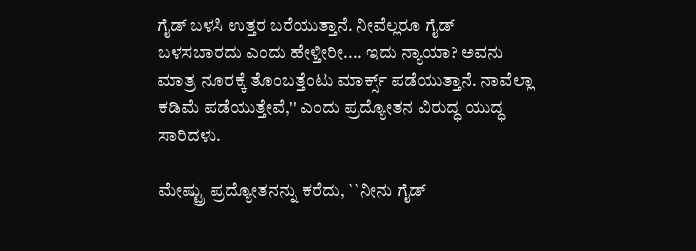ಗೈಡ್‌ ಬಳಸಿ ಉತ್ತರ ಬರೆಯುತ್ತಾನೆ. ನೀವೆಲ್ಲರೂ ಗೈಡ್‌ ಬಳಸಬಾರದು ಎಂದು ಹೇಳ್ತೀರೀ.... ಇದು ನ್ಯಾಯಾ? ಅವನು ಮಾತ್ರ ನೂರಕ್ಕೆ ತೊಂಬತ್ತೆಂಟು ಮಾರ್ಕ್ಸ್ ಪಡೆಯುತ್ತಾನೆ. ನಾವೆಲ್ಲಾ ಕಡಿಮೆ ಪಡೆಯುತ್ತೇವೆ,'' ಎಂದು ಪ್ರದ್ಯೋತನ ವಿರುದ್ಧ ಯುದ್ಧ ಸಾರಿದಳು.

ಮೇಷ್ಟ್ರು ಪ್ರದ್ಯೋತನನ್ನು ಕರೆದು, ``ನೀನು ಗೈಡ್‌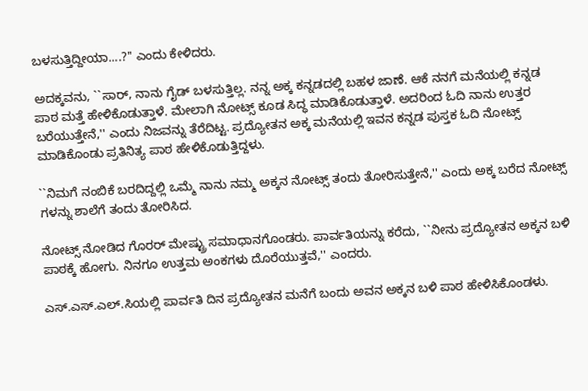ಬಳಸುತ್ತಿದ್ದೀಯಾ....?'' ಎಂದು ಕೇಳಿದರು.

ಅದಕ್ಕವನು, ``ಸಾರ್‌, ನಾನು ಗೈಡ್‌ ಬಳಸುತ್ತಿಲ್ಲ. ನನ್ನ ಅಕ್ಕ ಕನ್ನಡದಲ್ಲಿ ಬಹಳ ಜಾಣೆ. ಆಕೆ ನನಗೆ ಮನೆಯಲ್ಲಿ ಕನ್ನಡ ಪಾಠ ಮತ್ತೆ ಹೇಳಿಕೊಡುತ್ತಾಳೆ. ಮೇಲಾಗಿ ನೋಟ್ಸ್ ಕೂಡ ಸಿದ್ಧ ಮಾಡಿಕೊಡುತ್ತಾಳೆ. ಅದರಿಂದ ಓದಿ ನಾನು ಉತ್ತರ ಬರೆಯುತ್ತೇನೆ,'' ಎಂದು ನಿಜವನ್ನು ತೆರೆದಿಟ್ಟ. ಪ್ರದ್ಯೋತನ ಅಕ್ಕ ಮನೆಯಲ್ಲಿ ಇವನ ಕನ್ನಡ ಪುಸ್ತಕ ಓದಿ ನೋಟ್ಸ್ ಮಾಡಿಕೊಂಡು ಪ್ರತಿನಿತ್ಯ ಪಾಠ ಹೇಳಿಕೊಡುತ್ತಿದ್ದಳು.

``ನಿಮಗೆ ನಂಬಿಕೆ ಬರದಿದ್ದಲ್ಲಿ ಒಮ್ಮೆ ನಾನು ನಮ್ಮ ಅಕ್ಕನ ನೋಟ್ಸ್ ತಂದು ತೋರಿಸುತ್ತೇನೆ,'' ಎಂದು ಅಕ್ಕ ಬರೆದ ನೋಟ್ಸ್ ಗಳನ್ನು ಶಾಲೆಗೆ ತಂದು ತೋರಿಸಿದ.

ನೋಟ್ಸ್ ನೋಡಿದ ಗೊರರ್‌ ಮೇಷ್ಟ್ರು ಸಮಾಧಾನಗೊಂಡರು. ಪಾರ್ವತಿಯನ್ನು ಕರೆದು, ``ನೀನು ಪ್ರದ್ಯೋತನ ಅಕ್ಕನ ಬಳಿ ಪಾಠಕ್ಕೆ ಹೋಗು. ನಿನಗೂ ಉತ್ತಮ ಅಂಕಗಳು ದೊರೆಯುತ್ತವೆ,'' ಎಂದರು.

ಎಸ್‌.ಎಸ್‌.ಎಲ್.ಸಿಯಲ್ಲಿ ಪಾರ್ವತಿ ದಿನ ಪ್ರದ್ಯೋತನ ಮನೆಗೆ ಬಂದು ಅವನ ಅಕ್ಕನ ಬಳಿ ಪಾಠ ಹೇಳಿಸಿಕೊಂಡಳು.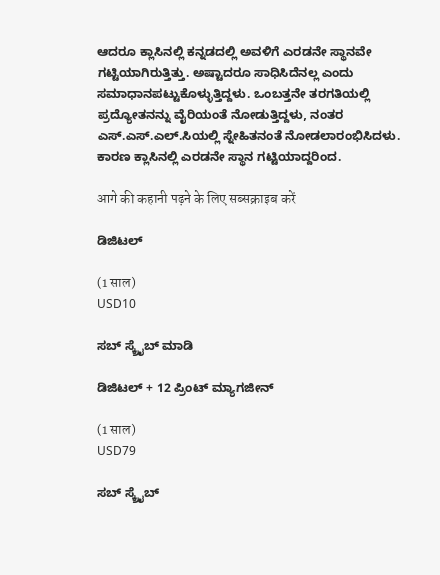ಆದರೂ ಕ್ಲಾಸಿನಲ್ಲಿ ಕನ್ನಡದಲ್ಲಿ ಅವಳಿಗೆ ಎರಡನೇ ಸ್ಥಾನವೇ ಗಟ್ಟಿಯಾಗಿರುತ್ತಿತ್ತು. ಅಷ್ಟಾದರೂ ಸಾಧಿಸಿದೆನಲ್ಲ ಎಂದು ಸಮಾಧಾನಪಟ್ಟುಕೊಳ್ಳುತ್ತಿದ್ದಳು. ಒಂಬತ್ತನೇ ತರಗತಿಯಲ್ಲಿ ಪ್ರದ್ಯೋತನನ್ನು ವೈರಿಯಂತೆ ನೋಡುತ್ತಿದ್ದಳು, ನಂತರ ಎಸ್‌.ಎಸ್‌.ಎಲ್.ಸಿಯಲ್ಲಿ ಸ್ನೇಹಿತನಂತೆ ನೋಡಲಾರಂಭಿಸಿದಳು. ಕಾರಣ ಕ್ಲಾಸಿನಲ್ಲಿ ಎರಡನೇ ಸ್ಥಾನ ಗಟ್ಟಿಯಾದ್ದರಿಂದ.

आगे की कहानी पढ़ने के लिए सब्सक्राइब करें

ಡಿಜಿಟಲ್

(1 साल)
USD10

ಸಬ್ ಸ್ಕ್ರೈಬ್ ಮಾಡಿ

ಡಿಜಿಟಲ್ + 12 ಪ್ರಿಂಟ್ ಮ್ಯಾಗಜೀನ್

(1 साल)
USD79

ಸಬ್ ಸ್ಕ್ರೈಬ್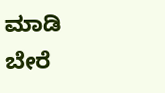ಮಾಡಿ
ಬೇರೆ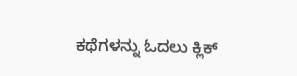ಕಥೆಗಳನ್ನು ಓದಲು ಕ್ಲಿಕ್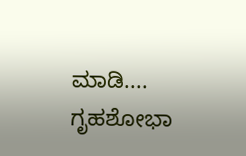ಮಾಡಿ....
ಗೃಹಶೋಭಾ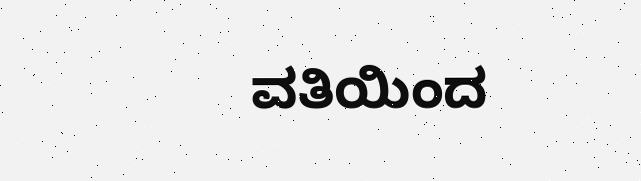ವತಿಯಿಂದ